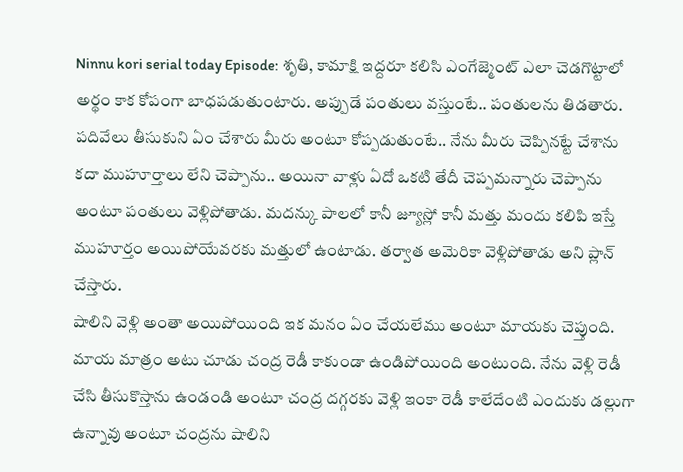Ninnu kori serial today Episode: శృతి, కామాక్షి ఇద్దరూ కలిసి ఎంగేజ్మెంట్ ఎలా చెడగొట్టాలో అర్థం కాక కోపంగా బాధపడుతుంటారు. అప్పుడే పంతులు వస్తుంటే.. పంతులను తిడతారు. పదివేలు తీసుకుని ఏం చేశారు మీరు అంటూ కోప్పడుతుంటే.. నేను మీరు చెప్పినట్టే చేశాను కదా ముహూర్తాలు లేని చెప్పాను.. అయినా వాళ్లు ఏదో ఒకటి తేదీ చెప్పమన్నారు చెప్పాను అంటూ పంతులు వెళ్లిపోతాడు. మదన్కు పాలలో కానీ జ్యూస్లో కానీ మత్తు మందు కలిపి ఇస్తే ముహూర్తం అయిపోయేవరకు మత్తులో ఉంటాడు. తర్వాత అమెరికా వెళ్లిపోతాడు అని ప్లాన్ చేస్తారు.
షాలిని వెళ్లి అంతా అయిపోయింది ఇక మనం ఏం చేయలేము అంటూ మాయకు చెప్తుంది. మాయ మాత్రం అటు చూడు చంద్ర రెడీ కాకుండా ఉండిపోయింది అంటుంది. నేను వెళ్లి రెడీ చేసి తీసుకొస్తాను ఉండండి అంటూ చంద్ర దగ్గరకు వెళ్లి ఇంకా రెడీ కాలేదేంటి ఎందుకు డల్లుగా ఉన్నావు అంటూ చంద్రను షాలిని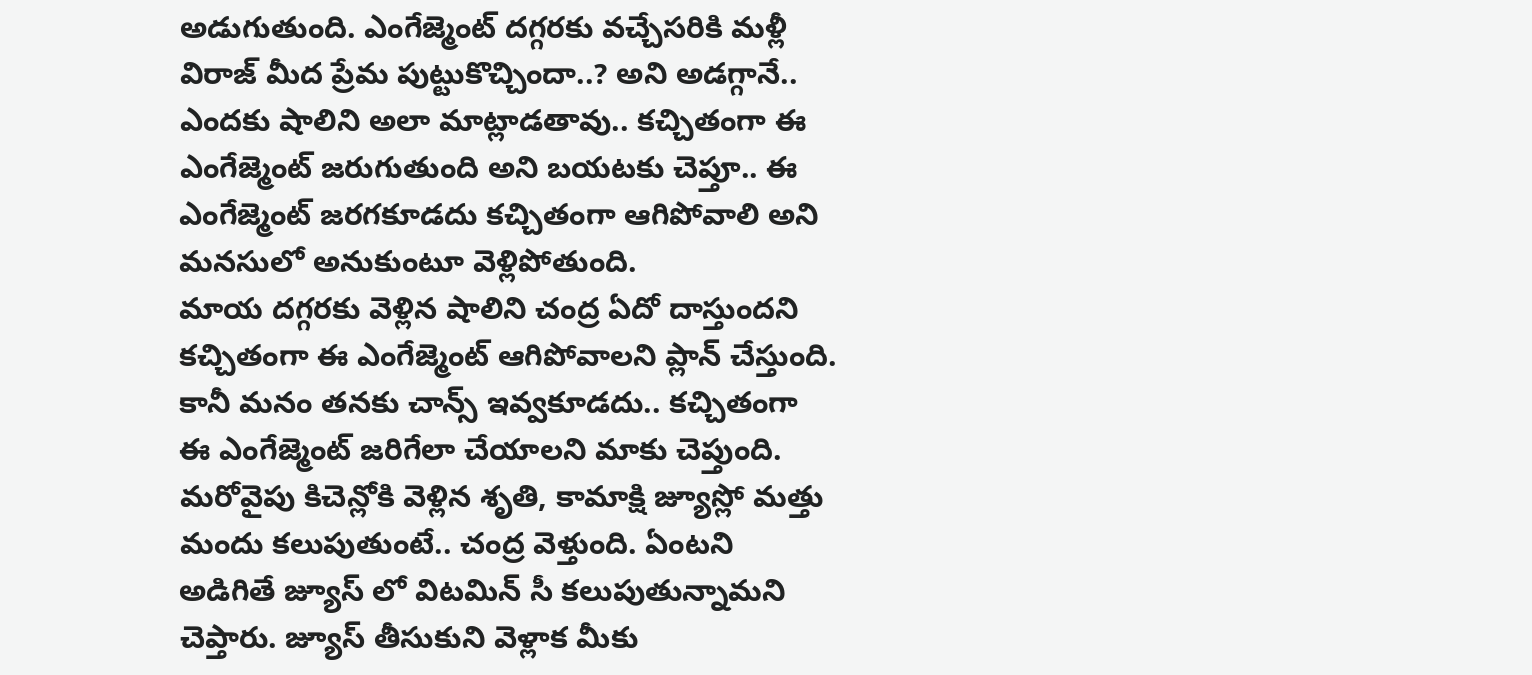అడుగుతుంది. ఎంగేజ్మెంట్ దగ్గరకు వచ్చేసరికి మళ్లీ విరాజ్ మీద ప్రేమ పుట్టుకొచ్చిందా..? అని అడగ్గానే.. ఎందకు షాలిని అలా మాట్లాడతావు.. కచ్చితంగా ఈ ఎంగేజ్మెంట్ జరుగుతుంది అని బయటకు చెప్తూ.. ఈ ఎంగేజ్మెంట్ జరగకూడదు కచ్చితంగా ఆగిపోవాలి అని మనసులో అనుకుంటూ వెళ్లిపోతుంది.
మాయ దగ్గరకు వెళ్లిన షాలిని చంద్ర ఏదో దాస్తుందని కచ్చితంగా ఈ ఎంగేజ్మెంట్ ఆగిపోవాలని ప్లాన్ చేస్తుంది. కానీ మనం తనకు చాన్స్ ఇవ్వకూడదు.. కచ్చితంగా ఈ ఎంగేజ్మెంట్ జరిగేలా చేయాలని మాకు చెప్తుంది. మరోవైపు కిచెన్లోకి వెళ్లిన శృతి, కామాక్షి జ్యూస్లో మత్తు మందు కలుపుతుంటే.. చంద్ర వెళ్తుంది. ఏంటని అడిగితే జ్యూస్ లో విటమిన్ సీ కలుపుతున్నామని చెప్తారు. జ్యూస్ తీసుకుని వెళ్లాక మీకు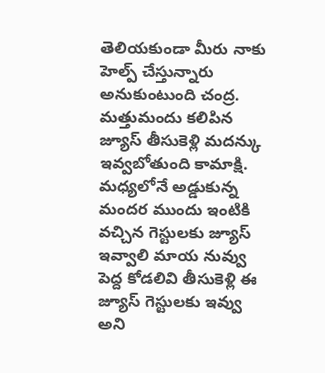తెలియకుండా మీరు నాకు హెల్ప్ చేస్తున్నారు అనుకుంటుంది చంద్ర.
మత్తుమందు కలిపిన జ్యూస్ తీసుకెళ్లి మదన్కు ఇవ్వబోతుంది కామాక్షి. మధ్యలోనే అడ్డుకున్న మందర ముందు ఇంటికి వచ్చిన గెస్టులకు జ్యూస్ ఇవ్వాలి మాయ నువ్వు పెద్ద కోడలివి తీసుకెళ్లి ఈ జ్యూస్ గెస్టులకు ఇవ్వు అని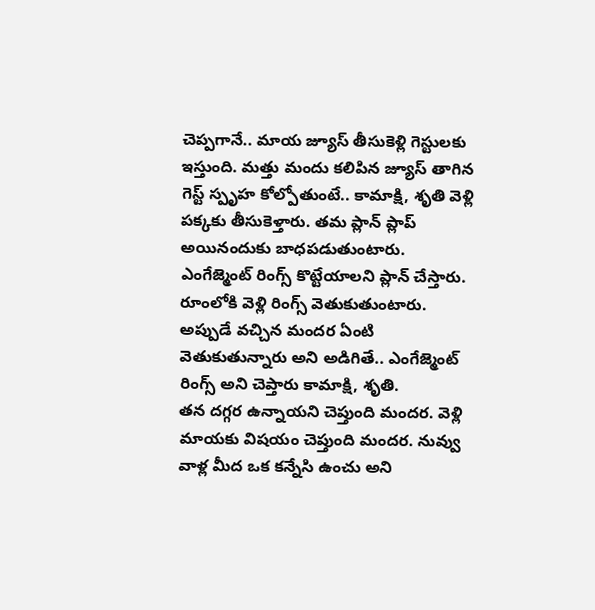చెప్పగానే.. మాయ జ్యూస్ తీసుకెళ్లి గెస్టులకు ఇస్తుంది. మత్తు మందు కలిపిన జ్యూస్ తాగిన గెస్ట్ స్పృహ కోల్పోతుంటే.. కామాక్షి, శృతి వెళ్లి పక్కకు తీసుకెళ్తారు. తమ ప్లాన్ ప్లాప్ అయినందుకు బాధపడుతుంటారు. ఎంగేజ్మెంట్ రింగ్స్ కొట్టేయాలని ప్లాన్ చేస్తారు. రూంలోకి వెళ్లి రింగ్స్ వెతుకుతుంటారు. అప్పుడే వచ్చిన మందర ఏంటి వెతుకుతున్నారు అని అడిగితే.. ఎంగేజ్మెంట్ రింగ్స్ అని చెప్తారు కామాక్షి, శృతి.
తన దగ్గర ఉన్నాయని చెప్తుంది మందర. వెళ్లి మాయకు విషయం చెప్తుంది మందర. నువ్వు వాళ్ల మీద ఒక కన్నేసి ఉంచు అని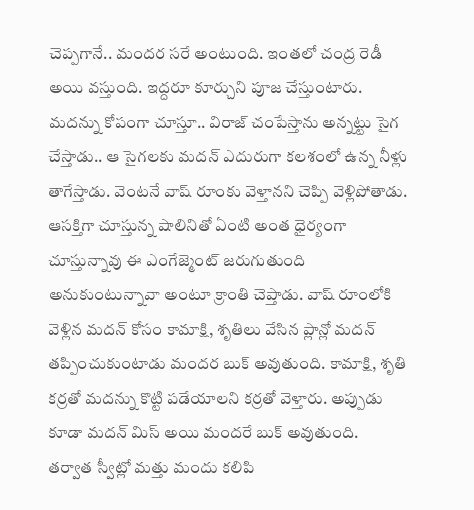చెప్పగానే.. మందర సరే అంటుంది. ఇంతలో చంద్ర రెడీ అయి వస్తుంది. ఇద్దరూ కూర్చుని పూజ చేస్తుంటారు. మదన్ను కోపంగా చూస్తూ.. విరాజ్ చంపేస్తాను అన్నట్టు సైగ చేస్తాడు.. ఆ సైగలకు మదన్ ఎదురుగా కలశంలో ఉన్న నీళ్లు తాగేస్తాడు. వెంటనే వాష్ రూంకు వెళ్తానని చెప్పి వెళ్లిపోతాడు. ఆసక్తిగా చూస్తున్న షాలినితో ఏంటి అంత ధైర్యంగా చూస్తున్నావు ఈ ఎంగేజ్మెంట్ జరుగుతుంది అనుకుంటున్నావా అంటూ క్రాంతి చెప్తాడు. వాష్ రూంలోకి వెళ్లిన మదన్ కోసం కామాక్షి, శృతిలు వేసిన ప్లాన్లో మదన్ తప్పించుకుంటాడు మందర బుక్ అవుతుంది. కామాక్షి, శృతి కర్రతో మదన్ను కొట్టి పడేయాలని కర్రతో వెళ్తారు. అప్పుడు కూడా మదన్ మిస్ అయి మందరే బుక్ అవుతుంది.
తర్వాత స్వీట్లో మత్తు మందు కలిపి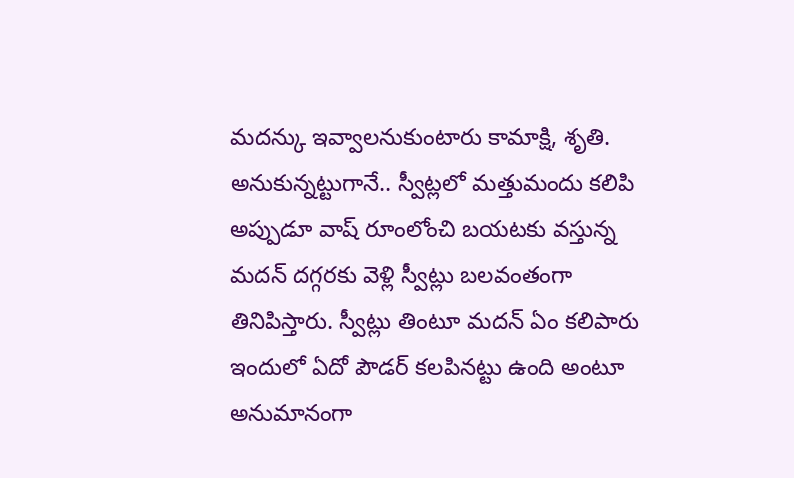మదన్కు ఇవ్వాలనుకుంటారు కామాక్షి, శృతి. అనుకున్నట్టుగానే.. స్వీట్లలో మత్తుమందు కలిపి అప్పుడూ వాష్ రూంలోంచి బయటకు వస్తున్న మదన్ దగ్గరకు వెళ్లి స్వీట్లు బలవంతంగా తినిపిస్తారు. స్వీట్లు తింటూ మదన్ ఏం కలిపారు ఇందులో ఏదో పౌడర్ కలపినట్టు ఉంది అంటూ అనుమానంగా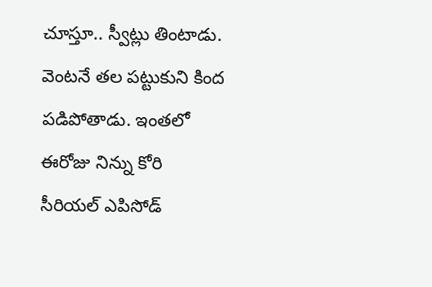చూస్తూ.. స్వీట్లు తింటాడు. వెంటనే తల పట్టుకుని కింద పడిపోతాడు. ఇంతలో ఈరోజు నిన్ను కోరి సీరియల్ ఎపిసోడ్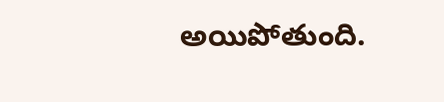అయిపోతుంది.